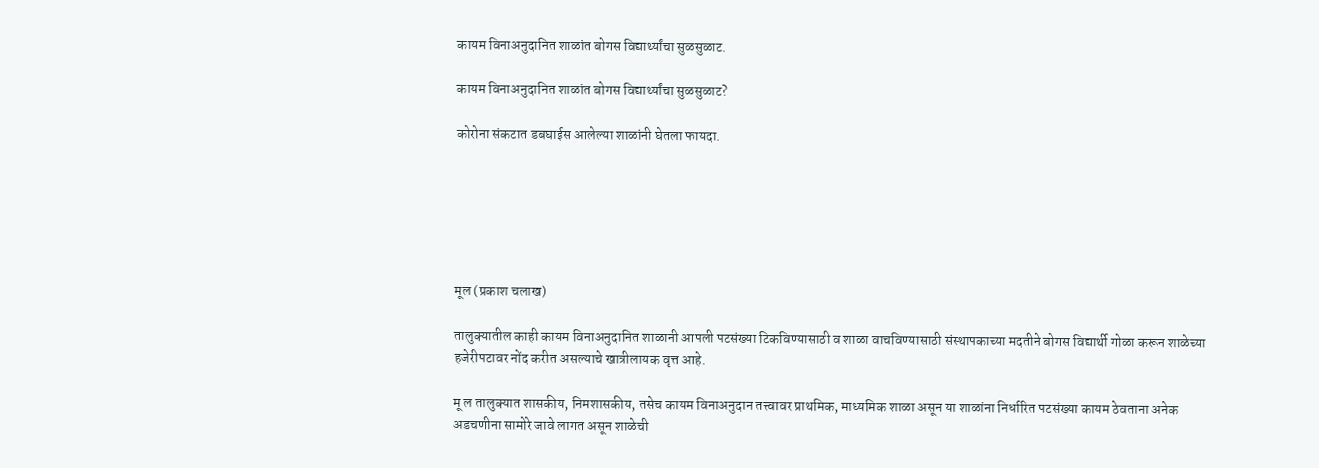कायम विनाअनुदानित शाळांत बोगस विद्यार्थ्यांचा सुळसुळाट.

कायम विनाअनुदानित शाळांत बोगस विद्यार्थ्यांचा सुळसुळाट?

कोरोना संकटात डबघाईस आलेल्या शाळांनी घेतला फायदा.






मूल (प्रकाश चलाख)

तालुक्यातील काही कायम विनाअनुदानित शाळानी आपली पटसंख्या टिकविण्यासाठी व शाळा वाचविण्यासाठी संस्थापकाच्या मदतीने बोगस विद्यार्थी गोळा करून शाळेच्या हजेरीपटावर नोंद करीत असल्याचे खात्रीलायक वृत्त आहे.

मू ल तालुक्यात शासकीय, निमशासकीय, तसेच कायम विनाअनुदान तत्त्वावर प्राथमिक, माध्यमिक शाळा असून या शाळांना निर्धारित पटसंख्या कायम ठेवताना अनेक अडचणीना सामोरे जावे लागत असून शाळेची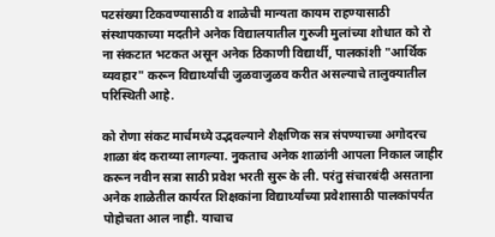पटसंख्या टिकवण्यासाठी व शाळेची मान्यता कायम राहण्यासाठी संस्थापकाच्या मदतीने अनेक विद्यालयातील गुरुजी मुलांच्या शोधात को रो ना संकटात भटकत असून अनेक ठिकाणी विद्यार्थी, पालकांशी "आर्थिक व्यवहार" करून विद्यार्थ्यांची जुळवाजुळव करीत असल्याचे तालुक्यातील परिस्थिती आहे.

को रोणा संकट मार्चमध्ये उद्भवल्याने शैक्षणिक सत्र संपण्याच्या अगोदरच शाळा बंद कराव्या लागल्या. नुकताच अनेक शाळांनी आपला निकाल जाहीर करून नवीन सत्रा साठी प्रवेश भरती सुरू के ली. परंतु संचारबंदी असताना अनेक शाळेतील कार्यरत शिक्षकांना विद्यार्थ्यांच्या प्रवेशासाठी पालकांपर्यंत पोहोचता आल नाही. याचाच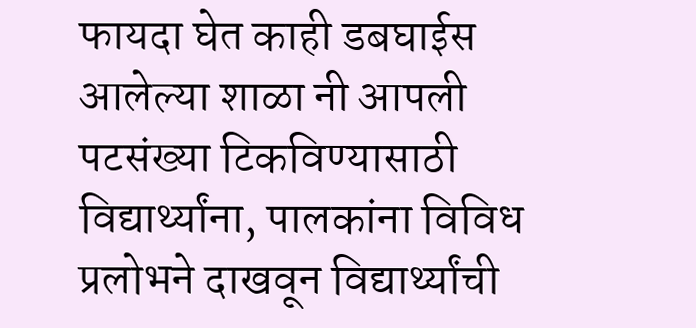फायदा घेत काही डबघाईस आलेल्या शाळा नी आपली पटसंख्या टिकविण्यासाठी विद्यार्थ्यांना, पालकांना विविध प्रलोभने दाखवून विद्यार्थ्यांची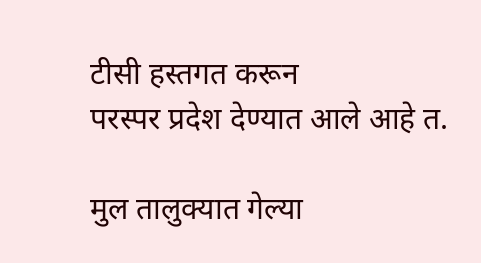टीसी हस्तगत करून
परस्पर प्रदेश देण्यात आले आहे त.

मुल तालुक्यात गेल्या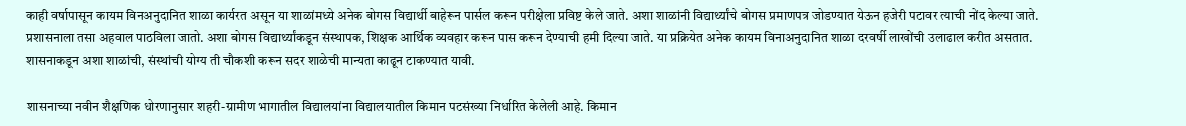काही वर्षापासून कायम विनअनुदानित शाळा कार्यरत असून या शाळांमध्ये अनेक बोगस विद्यार्थी बाहेरून पार्सल करून परीक्षेला प्रविष्ट केले जाते. अशा शाळांनी विद्यार्थ्यांचे बोगस प्रमाणपत्र जोडण्यात येऊन हजेरी पटावर त्याची नोंद केल्या जाते. प्रशासनाला तसा अहवाल पाठविला जातो. अशा बोगस विद्यार्थ्यांकडून संस्थापक, शिक्षक आर्थिक व्यवहार करून पास करून देण्याची हमी दिल्या जाते. या प्रक्रियेत अनेक कायम विनाअनुदानित शाळा दरवर्षी लाखोंची उलाढाल करीत असतात. शासनाकडून अशा शाळांची, संस्थांची योग्य ती चौकशी करून सदर शाळेची मान्यता काढून टाकण्यात यावी.

शासनाच्या नवीन शैक्षणिक धोरणानुसार शहरी-ग्रामीण भागातील विद्यालयांना विद्यालयातील किमान पटसंख्या निर्धारित केलेली आहे. किमान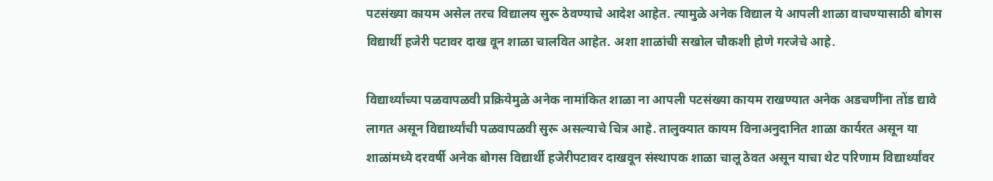पटसंख्या कायम असेल तरच विद्यालय सुरू ठेवण्याचे आदेश आहेत. त्यामुळे अनेक विद्याल ये आपली शाळा वाचण्यासाठी बोगस विद्यार्थी हजेरी पटावर दाख वून शाळा चालवित आहेत. अशा शाळांची सखोल चौकशी होणे गरजेचे आहे.

विद्यार्थ्यांच्या पळवापळवी प्रक्रियेमुळे अनेक नामांकित शाळा ना आपली पटसंख्या कायम राखण्यात अनेक अडचणींना तोंड द्यावे लागत असून विद्यार्थ्यांची पळवापळवी सुरू असल्याचे चित्र आहे. तालुक्यात कायम विनाअनुदानित शाळा कार्यरत असून या शाळांमध्ये दरवर्षी अनेक बोगस विद्यार्थी हजेरीपटावर दाखवून संस्थापक शाळा चालू ठेवत असून याचा थेट परिणाम विद्यार्थ्यांवर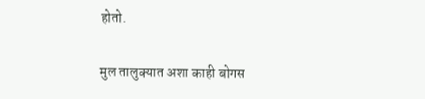होतो.

मुल तालुक्यात अशा काही बोगस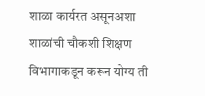शाळा कार्यरत असूनअशा शाळांची चौकशी शिक्षण विभागाकडून करून योग्य ती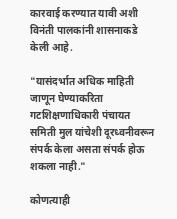कारवाई करण्यात यावी अशी विनंती पालकांनी शासनाकडे केली आहे.

"यासंदर्भात अधिक माहिती जाणून घेण्याकरिता गटशिक्षणाधिकारी पंचायत समिती मुल यांचेशी दूरध्वनीवरून संपर्क केला असता संपर्क होऊ शकला नाही."

कोणत्याही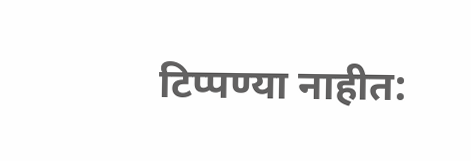टिप्पण्‍या नाहीत: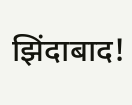झिंदाबाद!